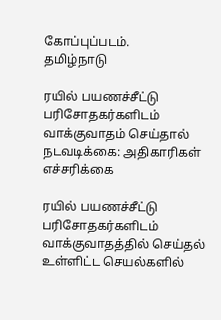கோப்புப்படம்.
தமிழ்நாடு

ரயில் பயணச்சீட்டு பரிசோதகர்களிடம் வாக்குவாதம் செய்தால் நடவடிக்கை: அதிகாரிகள் எச்சரிக்கை

ரயில் பயணச்சீட்டு பரிசோதகர்களிடம் வாக்குவாதத்தில் செய்தல் உள்ளிட்ட செயல்களில்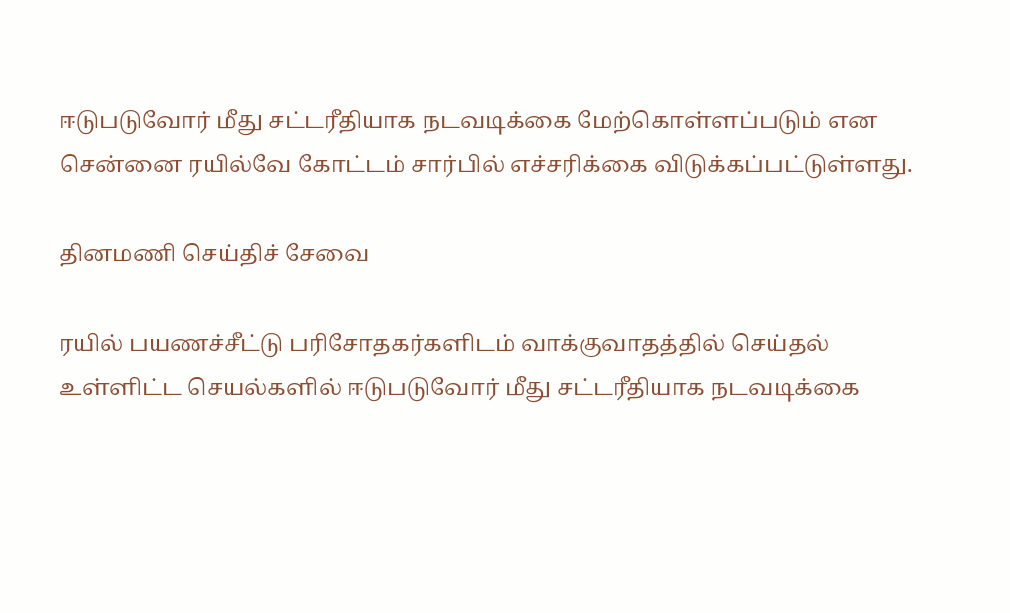ஈடுபடுவோர் மீது சட்டரீதியாக நடவடிக்கை மேற்கொள்ளப்படும் என சென்னை ரயில்வே கோட்டம் சார்பில் எச்சரிக்கை விடுக்கப்பட்டுள்ளது.

தினமணி செய்திச் சேவை

ரயில் பயணச்சீட்டு பரிசோதகர்களிடம் வாக்குவாதத்தில் செய்தல் உள்ளிட்ட செயல்களில் ஈடுபடுவோர் மீது சட்டரீதியாக நடவடிக்கை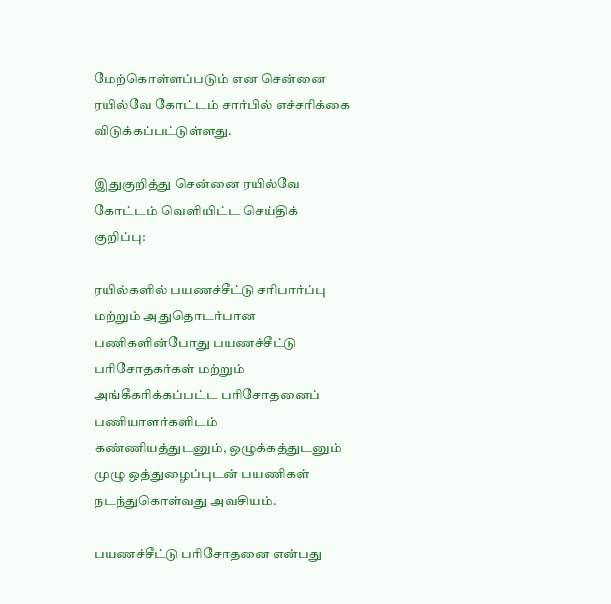மேற்கொள்ளப்படும் என சென்னை ரயில்வே கோட்டம் சார்பில் எச்சரிக்கை விடுக்கப்பட்டுள்ளது.

இதுகுறித்து சென்னை ரயில்வே கோட்டம் வெளியிட்ட செய்திக் குறிப்பு:

ரயில்களில் பயணச்சீட்டு சரிபார்ப்பு மற்றும் அதுதொடர்பான பணிகளின்போது பயணச்சீட்டு பரிசோதகர்கள் மற்றும் அங்கீகரிக்கப்பட்ட பரிசோதனைப் பணியாளர்களிடம் கண்ணியத்துடனும், ஒழுக்கத்துடனும் முழு ஒத்துழைப்புடன் பயணிகள் நடந்துகொள்வது அவசியம்.

பயணச்சீட்டு பரிசோதனை என்பது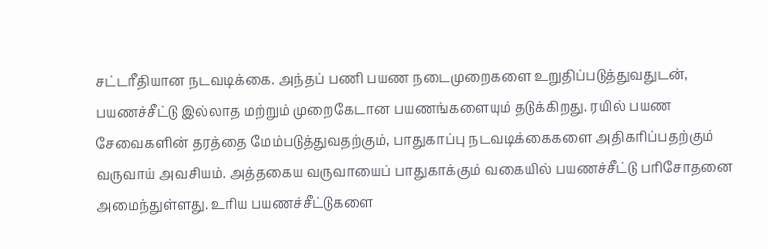சட்டரீதியான நடவடிக்கை. அந்தப் பணி பயண நடைமுறைகளை உறுதிப்படுத்துவதுடன், பயணச்சீட்டு இல்லாத மற்றும் முறைகேடான பயணங்களையும் தடுக்கிறது. ரயில் பயண சேவைகளின் தரத்தை மேம்படுத்துவதற்கும், பாதுகாப்பு நடவடிக்கைகளை அதிகரிப்பதற்கும் வருவாய் அவசியம். அத்தகைய வருவாயைப் பாதுகாக்கும் வகையில் பயணச்சீட்டு பரிசோதனை அமைந்துள்ளது. உரிய பயணச்சீட்டுகளை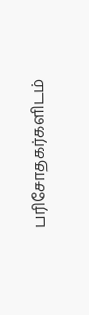பரிசோதகர்களிடம்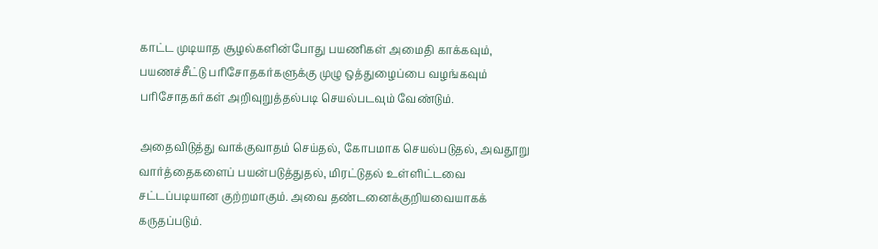காட்ட முடியாத சூழல்களின்போது பயணிகள் அமைதி காக்கவும், பயணச்சீட்டு பரிசோதகர்களுக்கு முழு ஒத்துழைப்பை வழங்கவும் பரிசோதகர்கள் அறிவுறுத்தல்படி செயல்படவும் வேண்டும்.

அதைவிடுத்து வாக்குவாதம் செய்தல், கோபமாக செயல்படுதல், அவதூறு வார்த்தைகளைப் பயன்படுத்துதல், மிரட்டுதல் உள்ளிட்டவை சட்டப்படியான குற்றமாகும். அவை தண்டனைக்குறியவையாகக் கருதப்படும்.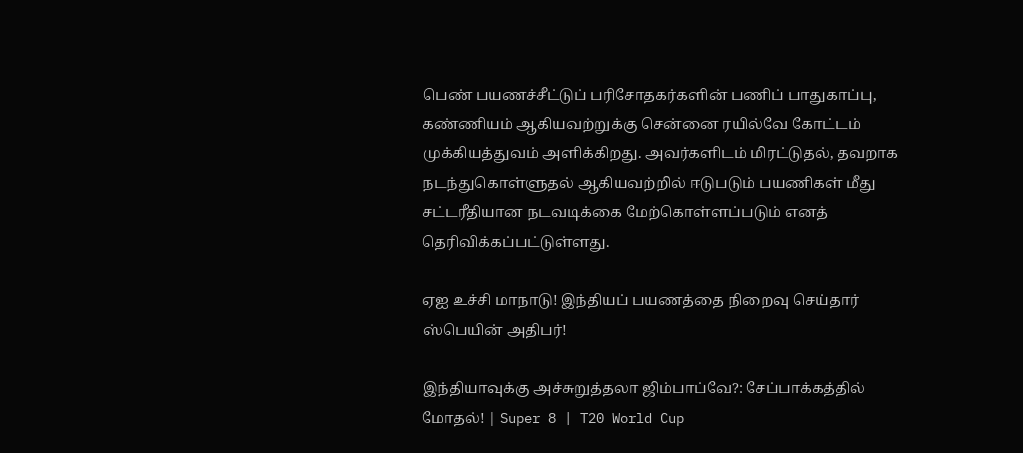பெண் பயணச்சீட்டுப் பரிசோதகர்களின் பணிப் பாதுகாப்பு, கண்ணியம் ஆகியவற்றுக்கு சென்னை ரயில்வே கோட்டம் முக்கியத்துவம் அளிக்கிறது. அவர்களிடம் மிரட்டுதல், தவறாக நடந்துகொள்ளுதல் ஆகியவற்றில் ஈடுபடும் பயணிகள் மீது சட்டரீதியான நடவடிக்கை மேற்கொள்ளப்படும் எனத் தெரிவிக்கப்பட்டுள்ளது.

ஏஐ உச்சி மாநாடு! இந்தியப் பயணத்தை நிறைவு செய்தார் ஸ்பெயின் அதிபர்!

இந்தியாவுக்கு அச்சுறுத்தலா ஜிம்பாப்வே?: சேப்பாக்கத்தில் மோதல்! | Super 8 | T20 World Cup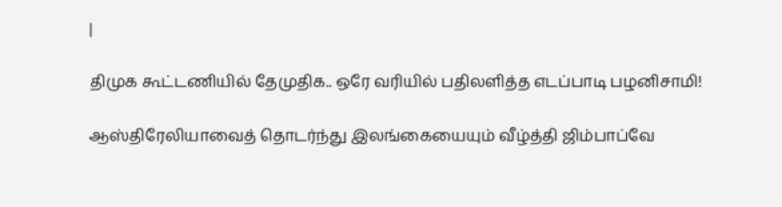|

திமுக கூட்டணியில் தேமுதிக.. ஒரே வரியில் பதிலளித்த எடப்பாடி பழனிசாமி!

ஆஸ்திரேலியாவைத் தொடர்ந்து இலங்கையையும் வீழ்த்தி ஜிம்பாப்வே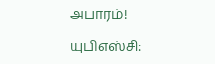அபாரம்!

யுபிஎஸ்சி: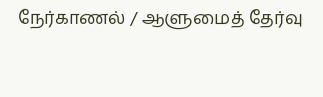நேர்காணல் / ஆளுமைத் தேர்வு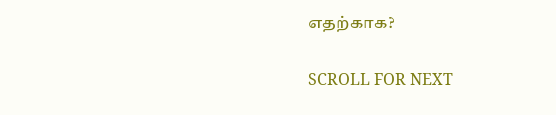எதற்காக?

SCROLL FOR NEXT